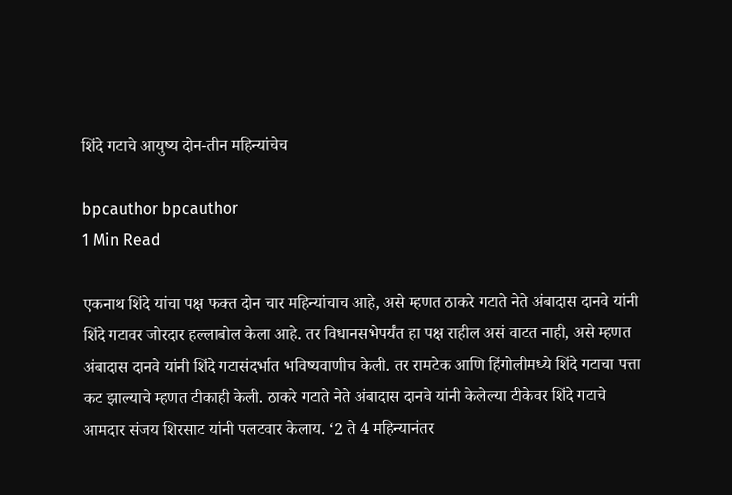शिंदे गटाचे आयुष्य दोन-तीन महिन्यांचेच

bpcauthor bpcauthor
1 Min Read

एकनाथ शिंदे यांचा पक्ष फक्त दोन चार महिन्यांचाच आहे, असे म्हणत ठाकरे गटाते नेते अंबादास दानवे यांनी शिंदे गटावर जोरदार हल्लाबोल केला आहे. तर विधानसभेपर्यंत हा पक्ष राहील असं वाटत नाही, असे म्हणत अंबादास दानवे यांनी शिंदे गटासंदर्भात भविष्यवाणीच केली. तर रामटेक आणि हिंगोलीमध्ये शिंदे गटाचा पत्ता कट झाल्याचे म्हणत टीकाही केली. ठाकरे गटाते नेते अंबादास दानवे यांनी केलेल्या टीकेवर शिंदे गटाचे आमदार संजय शिरसाट यांनी पलटवार केलाय. ‘2 ते 4 महिन्यानंतर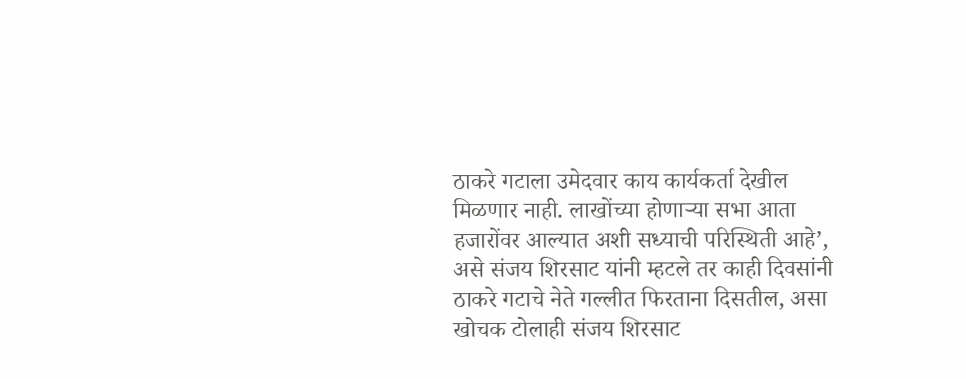ठाकरे गटाला उमेदवार काय कार्यकर्ता देखील मिळणार नाही. लाखोंच्या होणाऱ्या सभा आता हजारोंवर आल्यात अशी सध्याची परिस्थिती आहे’, असे संजय शिरसाट यांनी म्हटले तर काही दिवसांनी ठाकरे गटाचे नेते गल्लीत फिरताना दिसतील, असा खोचक टोलाही संजय शिरसाट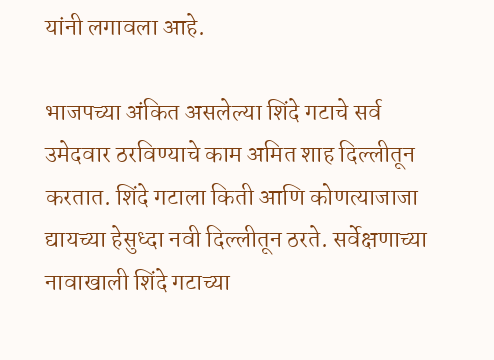यांनी लगावला आहे.

भाजपच्या अंकित असलेल्या शिंदे गटाचे सर्व उमेदवार ठरविण्याचे काम अमित शाह दिल्लीतून करतात. शिंदे गटाला किती आणि कोणत्याजाजा द्यायच्या हेसुध्दा नवी दिल्लीतून ठरते. सर्वेक्षणाच्या नावाखाली शिंदे गटाच्या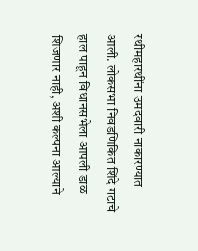रथीमहारथींना उमदवारी नाकारण्यात आली. लोकसभा निवडणिकित शिंदे गटाचे हाल पाहून विधानसभेला आपली डाळ शिजणार नाही, अशी कल्पना आल्याने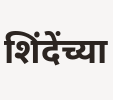शिंदेंच्या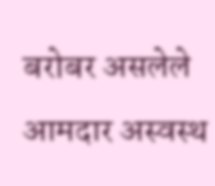बरोबर असलेले आमदार अस्वस्थ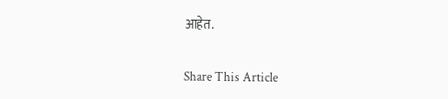आहेत.

Share This Article